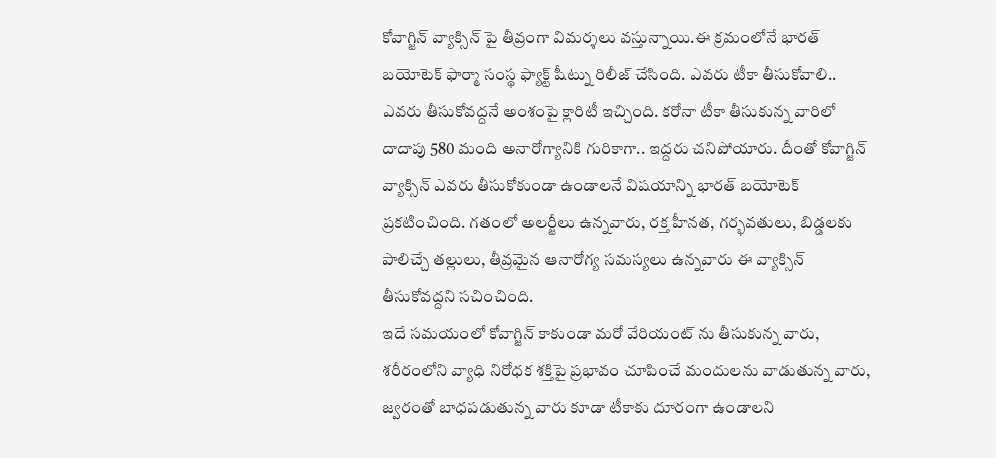కోవాగ్జిన్ వ్యాక్సిన్ పై తీవ్రంగా విమర్శలు వస్తున్నాయి.ఈ క్రమంలోనే భారత్ బయోటెక్ ఫార్మా సంస్థ ఫ్యాక్ట్ షీట్ను రిలీజ్ చేసింది. ఎవరు టీకా తీసుకోవాలి.. ఎవరు తీసుకోవద్దనే అంశంపై క్లారిటీ ఇచ్చింది. కరోనా టీకా తీసుకున్న వారిలో దాదాపు 580 మంది అనారోగ్యానికి గురికాగా.. ఇద్దరు చనిపోయారు. దీంతో కోవాగ్జిన్ వ్యాక్సిన్ ఎవరు తీసుకోకుండా ఉండాలనే విషయాన్ని భారత్ బయోటెక్ ప్రకటించింది. గతంలో అలర్జీలు ఉన్నవారు, రక్త హీనత, గర్భవతులు, బిడ్డలకు పాలిచ్చే తల్లులు, తీవ్రమైన ఆనారోగ్య సమస్యలు ఉన్నవారు ఈ వ్యాక్సిన్ తీసుకోవద్దని సచించింది.
ఇదే సమయంలో కోవాగ్జిన్ కాకుండా మరో వేరియంట్ ను తీసుకున్న వారు, శరీరంలోని వ్యాధి నిరోధక శక్తిపై ప్రభావం చూపించే మందులను వాడుతున్న వారు, జ్వరంతో బాధపడుతున్న వారు కూడా టీకాకు దూరంగా ఉండాలని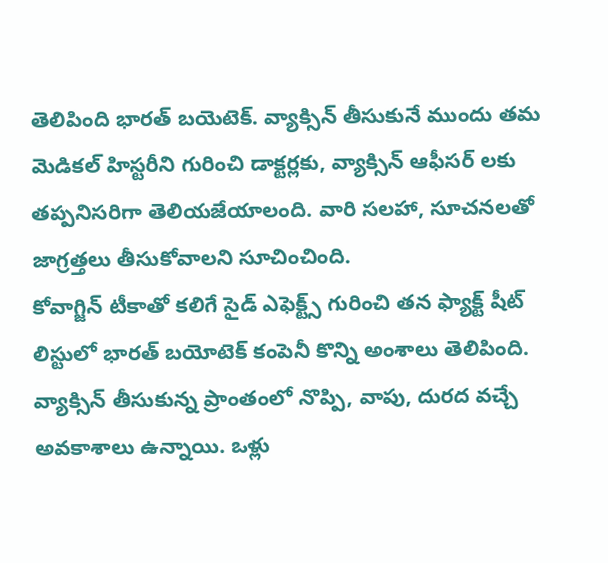తెలిపింది భారత్ బయెటెక్. వ్యాక్సిన్ తీసుకునే ముందు తమ మెడికల్ హిస్టరీని గురించి డాక్టర్లకు, వ్యాక్సిన్ ఆఫీసర్ లకు తప్పనిసరిగా తెలియజేయాలంది. వారి సలహా, సూచనలతో జాగ్రత్తలు తీసుకోవాలని సూచించింది.
కోవాగ్జిన్ టీకాతో కలిగే సైడ్ ఎఫెక్ట్స్ గురించి తన ఫ్యాక్ట్ షీట్ లిస్టులో భారత్ బయోటెక్ కంపెనీ కొన్ని అంశాలు తెలిపింది. వ్యాక్సిన్ తీసుకున్న ప్రాంతంలో నొప్పి, వాపు, దురద వచ్చే అవకాశాలు ఉన్నాయి. ఒళ్లు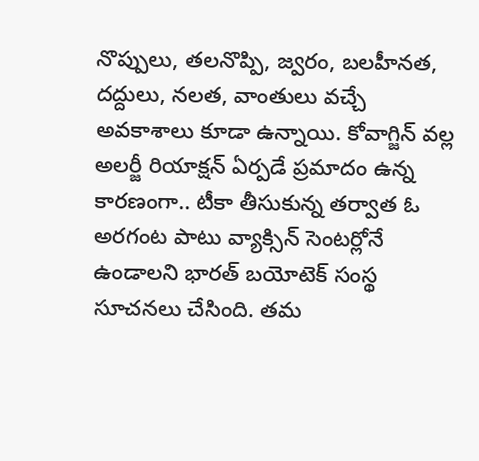నొప్పులు, తలనొప్పి, జ్వరం, బలహీనత, దద్దులు, నలత, వాంతులు వచ్చే అవకాశాలు కూడా ఉన్నాయి. కోవాగ్జిన్ వల్ల అలర్జీ రియాక్షన్ ఏర్పడే ప్రమాదం ఉన్న కారణంగా.. టీకా తీసుకున్న తర్వాత ఓ అరగంట పాటు వ్యాక్సిన్ సెంటర్లోనే ఉండాలని భారత్ బయోటెక్ సంస్థ సూచనలు చేసింది. తమ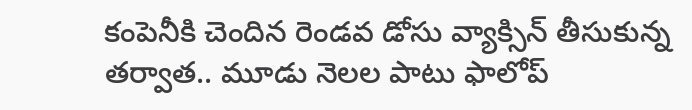కంపెనీకి చెందిన రెండవ డోసు వ్యాక్సిన్ తీసుకున్న తర్వాత.. మూడు నెలల పాటు ఫాలోప్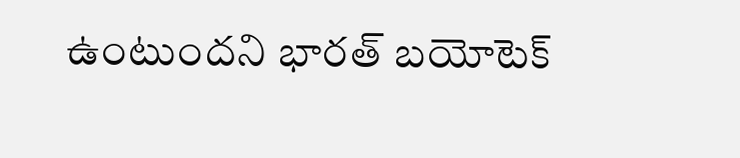ఉంటుందని భారత్ బయోటెక్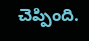చెప్పింది.